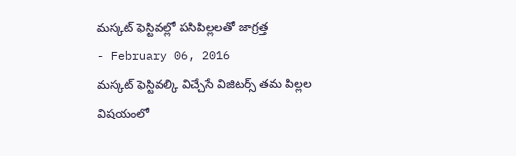మస్కట్ ఫెస్టివల్లో పసిపిల్లలతో జాగ్రత్త
- February 06, 2016
మస్కట్ ఫెస్టివల్కి విచ్చేసే విజిటర్స్ తమ పిల్లల విషయంలో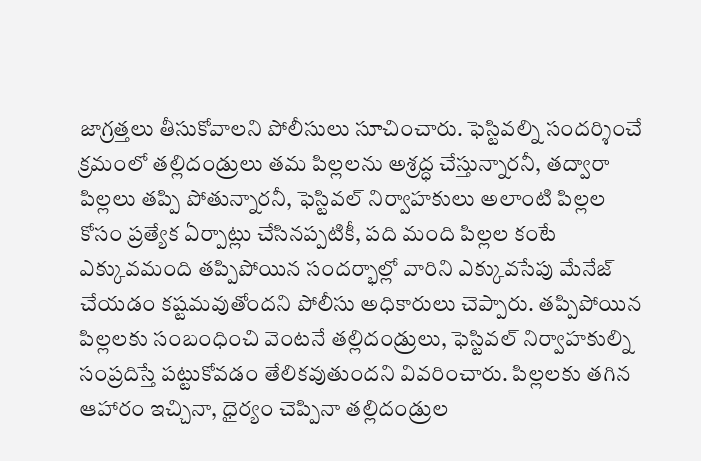జాగ్రత్తలు తీసుకోవాలని పోలీసులు సూచించారు. ఫెస్టివల్ని సందర్శించే క్రమంలో తల్లిదండ్రులు తమ పిల్లలను అశ్రద్ధ చేస్తున్నారనీ, తద్వారా పిల్లలు తప్పి పోతున్నారనీ, ఫెస్టివల్ నిర్వాహకులు అలాంటి పిల్లల కోసం ప్రత్యేక ఏర్పాట్లు చేసినప్పటికీ, పది మంది పిల్లల కంటే ఎక్కువమంది తప్పిపోయిన సందర్భాల్లో వారిని ఎక్కువసేపు మేనేజ్ చేయడం కష్టమవుతోందని పోలీసు అధికారులు చెప్పారు. తప్పిపోయిన పిల్లలకు సంబంధించి వెంటనే తల్లిదండ్రులు, ఫెస్టివల్ నిర్వాహకుల్ని సంప్రదిస్తే పట్టుకోవడం తేలికవుతుందని వివరించారు. పిల్లలకు తగిన ఆహారం ఇచ్చినా, ధైర్యం చెప్పినా తల్లిదండ్రుల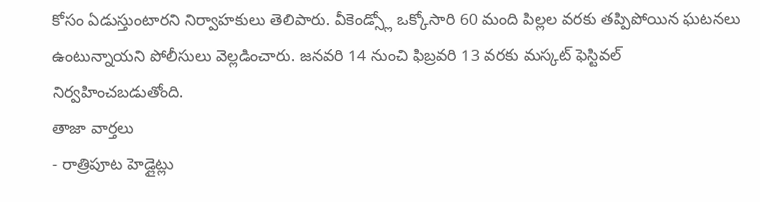కోసం ఏడుస్తుంటారని నిర్వాహకులు తెలిపారు. వీకెండ్స్లో ఒక్కోసారి 60 మంది పిల్లల వరకు తప్పిపోయిన ఘటనలు ఉంటున్నాయని పోలీసులు వెల్లడించారు. జనవరి 14 నుంచి ఫిబ్రవరి 13 వరకు మస్కట్ ఫెస్టివల్ నిర్వహించబడుతోంది.
తాజా వార్తలు
- రాత్రిపూట హెడ్లైట్లు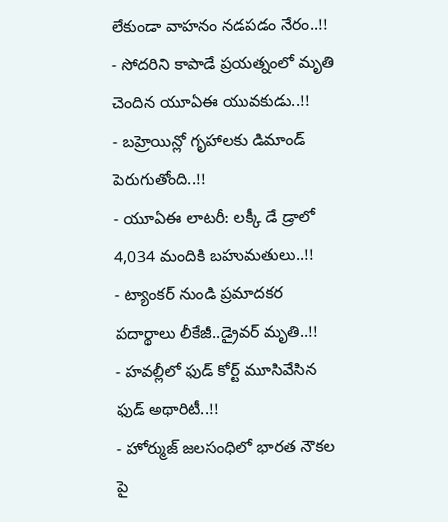లేకుండా వాహనం నడపడం నేరం..!!
- సోదరిని కాపాడే ప్రయత్నంలో మృతి చెందిన యూఏఈ యువకుడు..!!
- బహ్రెయిన్లో గృహాలకు డిమాండ్ పెరుగుతోంది..!!
- యూఏఈ లాటరీ: లక్కీ డే డ్రాలో 4,034 మందికి బహుమతులు..!!
- ట్యాంకర్ నుండి ప్రమాదకర పదార్థాలు లీకేజీ..డ్రైవర్ మృతి..!!
- హవల్లీలో ఫుడ్ కోర్ట్ మూసివేసిన ఫుడ్ అథారిటీ..!!
- హోర్ముజ్ జలసంధిలో భారత నౌకల పై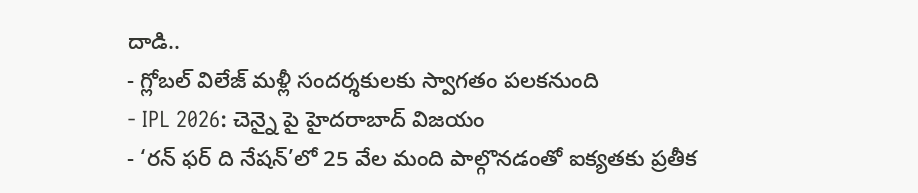దాడి..
- గ్లోబల్ విలేజ్ మళ్లీ సందర్శకులకు స్వాగతం పలకనుంది
- IPL 2026: చెన్నై పై హైదరాబాద్ విజయం
- ‘రన్ ఫర్ ది నేషన్’లో 25 వేల మంది పాల్గొనడంతో ఐక్యతకు ప్రతీక